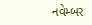નવેમ્બર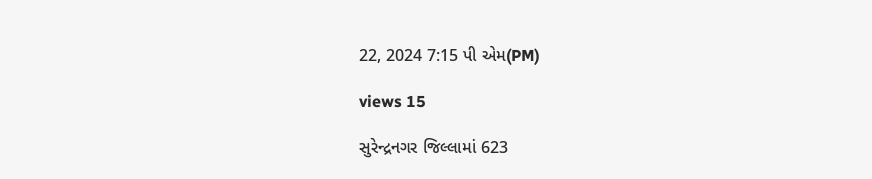22, 2024 7:15 પી એમ(PM)

views 15

સુરેન્દ્રનગર જિલ્લામાં 623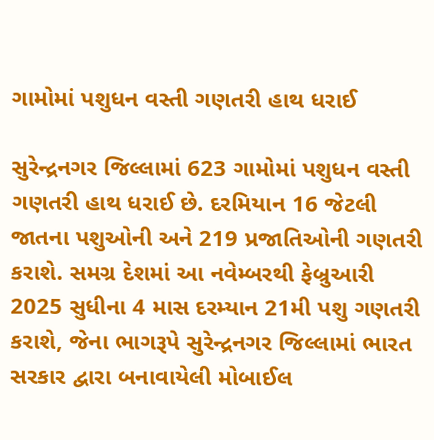ગામોમાં પશુધન વસ્તી ગણતરી હાથ ધરાઈ

સુરેન્દ્રનગર જિલ્લામાં 623 ગામોમાં પશુધન વસ્તી ગણતરી હાથ ધરાઈ છે. દરમિયાન 16 જેટલી જાતના પશુઓની અને 219 પ્રજાતિઓની ગણતરી કરાશે. સમગ્ર દેશમાં આ નવેમ્બરથી ફેબ્રુઆરી 2025 સુધીના 4 માસ દરમ્યાન 21મી પશુ ગણતરી કરાશે, જેના ભાગરૂપે સુરેન્દ્રનગર જિલ્લામાં ભારત સરકાર દ્વારા બનાવાયેલી મોબાઈલ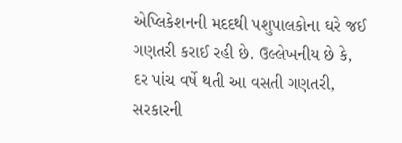એપ્લિકેશનની મદદથી પશુપાલકોના ઘરે જઈ ગણતરી કરાઈ રહી છે. ઉલ્લેખનીય છે કે, દર પાંચ વર્ષે થતી આ વસતી ગણતરી, સરકારની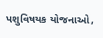પશુવિષયક યોજનાઓ,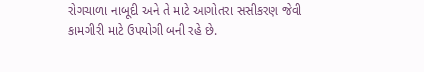રોગચાળા નાબૂદી અને તે માટે આગોતરા સસીકરણ જેવી કામગીરી માટે ઉપયોગી બની રહે છે.